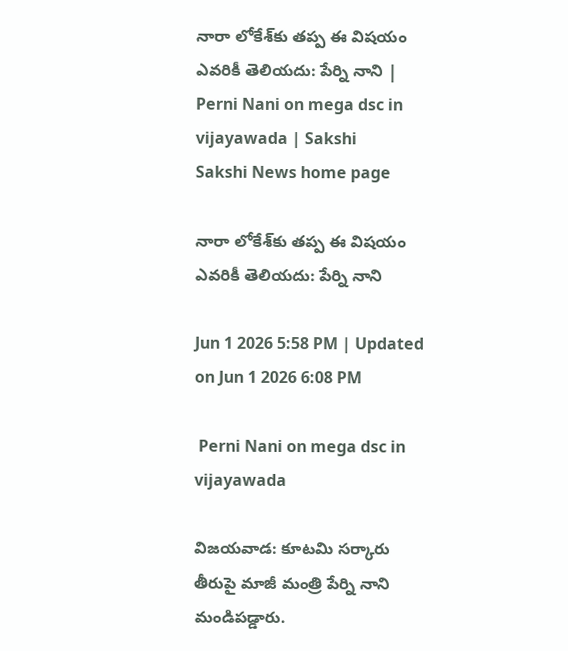నారా లోకేశ్‌కు తప్ప ఈ విషయం ఎవరికీ తెలియదు: పేర్ని నాని | Perni Nani on mega dsc in vijayawada | Sakshi
Sakshi News home page

నారా లోకేశ్‌కు తప్ప ఈ విషయం ఎవరికీ తెలియదు: పేర్ని నాని

Jun 1 2026 5:58 PM | Updated on Jun 1 2026 6:08 PM

 Perni Nani on mega dsc in vijayawada

విజయవాడ: కూటమి సర‍్కారు తీరుపై మాజీ మంత్రి పేర్ని నాని మండిపడ్డారు.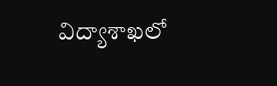విద్యాశాఖలో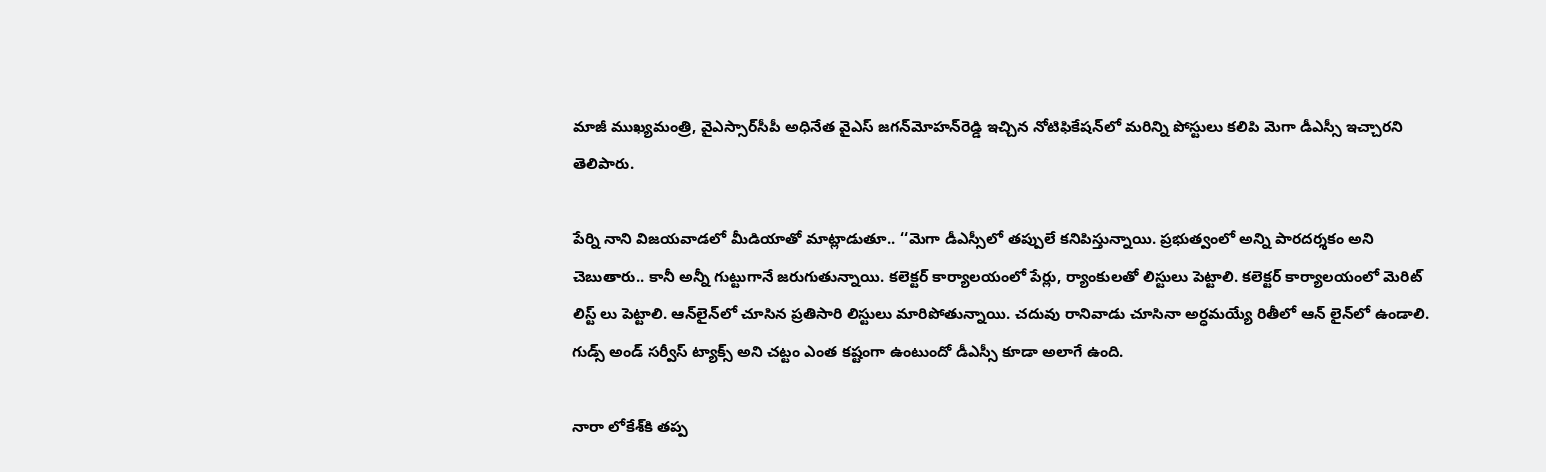మాజీ ముఖ్యమంత్రి, వైఎస్సార్‌సీపీ అధినేత వైఎస్‌ జగన్‌మోహన్‌రెడ్డి ఇచ్చిన నోటిఫికేషన్‌లో మరిన్ని పోస్టులు కలిపి మెగా డీఎస్సీ ఇచ్చారని తెలిపారు.

పేర్ని నాని విజయవాడలో మీడియాతో మాట్లాడుతూ.. ‘‘మెగా డీఎస్సీలో తప్పులే కనిపిస్తున్నాయి. ప్రభుత్వంలో అన్ని పారదర్శకం అని చెబుతారు.. కానీ అన్నీ గుట్టుగానే జరుగుతున్నాయి. కలెక్టర్ కార్యాలయంలో పేర్లు, ర్యాంకులతో లిస్టులు పెట్టాలి. కలెక్టర్ కార్యాలయంలో మెరిట్ లిస్ట్ లు పెట్టాలి. ఆన్‌లైన్‌లో చూసిన ప్రతిసారి లిస్టులు మారిపోతున్నాయి. చదువు రానివాడు చూసినా అర్ధమయ్యే రితీలో ఆన్ లైన్‌లో ఉండాలి. గుడ్స్ అండ్ సర్వీస్ ట్యాక్స్ అని చట్టం ఎంత కష్టంగా ఉంటుందో డీఎస్సీ కూడా అలాగే ఉంది.

నారా లోకేశ్‌కి తప్ప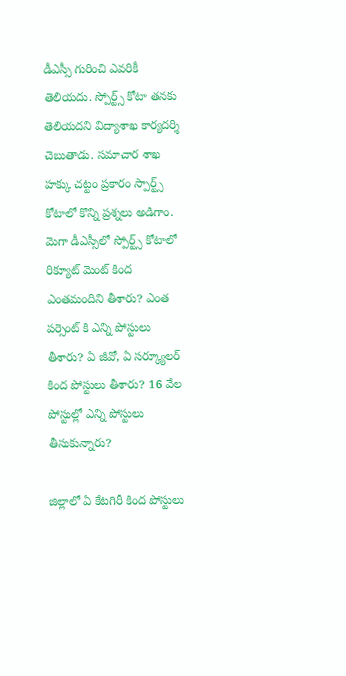డీఎస‍్సీ గురించి ఎవరికీ తెలియదు. స్పోర్ట్స్ కోటా తనకు తెలియదని విద్యాశాఖ కార్యదర్శి చెబుతాడు. సమాచార శాఖ హక్కు చట్టం ప్రకారం స్పార్ట్స్ కోటాలో కొన్ని ప్రశ్నలు అడిగాం. మెగా డీఎస్సీలో స్పోర్ట్స్ కోటాలో రిక్యూట్ మెంట్ కింద ఎంతమందిని తీశారు? ఎంత పర్సెంట్ కి ఎన్ని పోస్టులు తీశారు? ఏ జీవో, ఏ సర్క్యూలర్ కింద పోస్టులు తీశారు? 16 వేల పోస్టుల్లో ఎన్ని పోస్టులు తీసుకున్నారు?

జిల్లాలో ఏ కేటగిరీ కింద పోస్టులు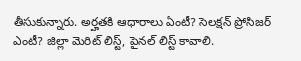తీసుకున్నారు. అర్హతకి ఆధారాలు ఏంటీ? సెలక్షన్ ప్రోసిజర్ ఎంటీ? జిల్లా మెరిట్ లిస్ట్, పైనల్ లిస్ట్ కావాలి.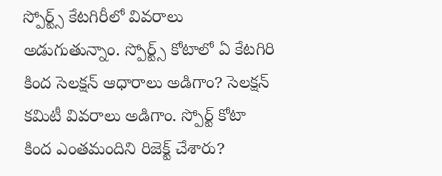స్పోర్ట్స్ కేటగిరీలో వివరాలు అడుగుతున్నాం. స్పోర్ట్స్ కోటాలో ఏ కేటగిరి కింద సెలక్షన్ ఆధారాలు అడిగాం? సెలక్షన్ కమిటీ వివరాలు అడిగాం. స్పోర్ట్ కోటా కింద ఎంతమందిని రిజెక్ట్ చేశారు?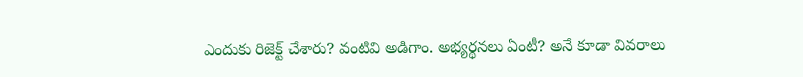ఎందుకు రిజెక్ట్ చేశారు? వంటివి అడిగాం. అభ్యర్థనలు ఏంటీ? అనే కూడా వివరాలు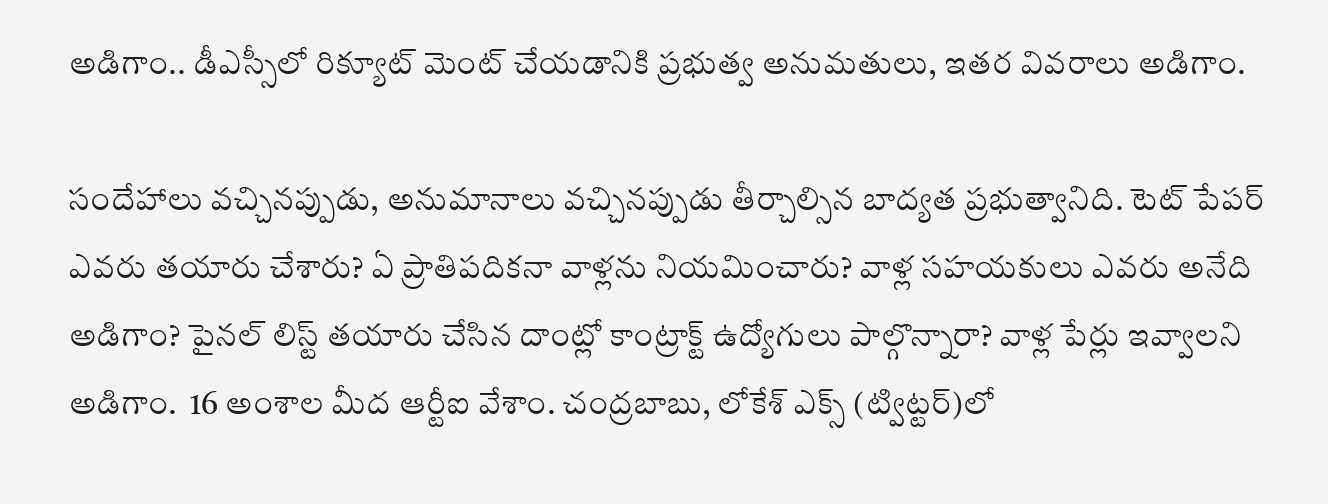అడిగాం.. డీఎస్సీలో రిక్యూట్ మెంట్ చేయడానికి ప్రభుత్వ అనుమతులు, ఇతర వివరాలు అడిగాం.

సందేహాలు వచ్చినప్పుడు, అనుమానాలు వచ్చినప్పుడు తీర్చాల్సిన బాద్యత ప్రభుత్వానిది. టెట్ పేపర్ ఎవరు తయారు చేశారు? ఏ ప్రాతిపదికనా వాళ్లను నియమించారు? వాళ్ల సహయకులు ఎవరు అనేది అడిగాం? పైనల్ లిస్ట్ తయారు చేసిన దాంట్లో కాంట్రాక్ట్ ఉద్యోగులు పాల్గొన్నారా? వాళ్ల పేర్లు ఇవ్వాలని అడిగాం.  16 అంశాల మీద ఆర్టీఐ వేశాం. చంద్రబాబు, లోకేశ్‌ ఎక్స్‌ (ట్విట్టర్‌)లో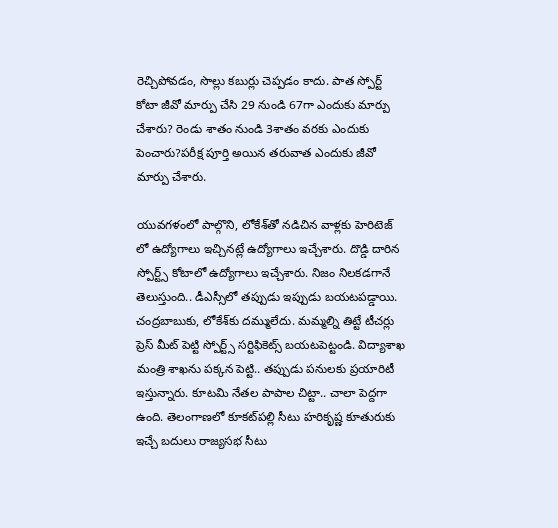రెచ్చిపోవడం, సొల్లు కబుర్లు చెప్పడం కాదు. పాత స్పోర్ట్ కోటా జీవో మార్పు చేసి 29 నుండి 67గా ఎందుకు మార్పు చేశారు? రెండు శాతం నుండి 3శాతం వరకు ఎందుకు పెంచారు?పరీక్ష పూర్తి అయిన తరువాత ఎందుకు జీవో మార్పు చేశారు.

యువగళంలో పాల్గొని, లోకేశ్‌తో నడిచిన వాళ్లకు హెరిటెజ్ లో ఉద్యోగాలు ఇచ్చినట్లే ఉద్యోగాలు ఇచ్చేశారు. దొడ్డి దారిన స్పోర్ట్స్ కోటాలో ఉద్యోగాలు ఇచ్చేశారు. నిజం నిలకడగానే తెలుస్తుంది.. డీఎస్సీలో తప్పుడు ఇప్పుడు బయటపడ్డాయి. చంద్రబాబుకు, లోకేశ్‌కు దమ్ములేదు. మమ్మల్ని తిట్టే టీచర్లు ప్రెస్ మీట్ పెట్టి స్పోర్ట్స్ సర్టిఫికెట్స్ బయటపెట్టండి. విద్యాశాఖ మంత్రి శాఖను పక్కన పెట్టి.. తప్పుడు పనులకు ప్రయారిటీ ఇస్తున్నారు. కూటమి నేతల పాపాల చిట్టా.. చాలా పెద్దగా ఉంది. తెలంగాణలో కూకట్‌పల్లి సీటు హరికృష్ణ కూతురుకు ఇచ్చే బదులు రాజ్యసభ సీటు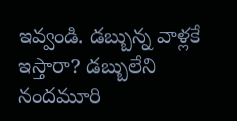ఇవ్వండి. డబ్బున్న వాళ్లకే ఇస్తారా? డబ్బులేని నందమూరి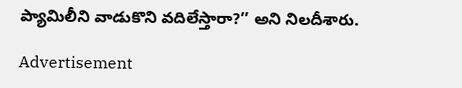ప్యామిలీని వాడుకొని వదిలేస్తారా?’’ అని నిలదీశారు.

Advertisement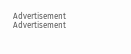Advertisement
Advertisement